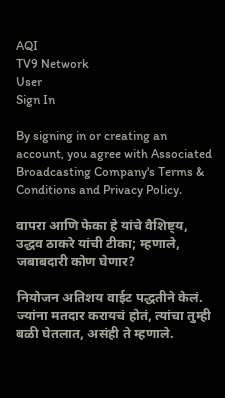AQI
TV9 Network
User
Sign In

By signing in or creating an account, you agree with Associated Broadcasting Company's Terms & Conditions and Privacy Policy.

वापरा आणि फेका हे यांचे वैशिष्ट्य, उद्धव ठाकरे यांची टीका; म्हणाले, जबाबदारी कोण घेणार?

नियोजन अतिशय वाईट पद्धतीने केलं. ज्यांना मतदार करायचं होतं, त्यांचा तुम्ही बळी घेतलात, असंही ते म्हणाले.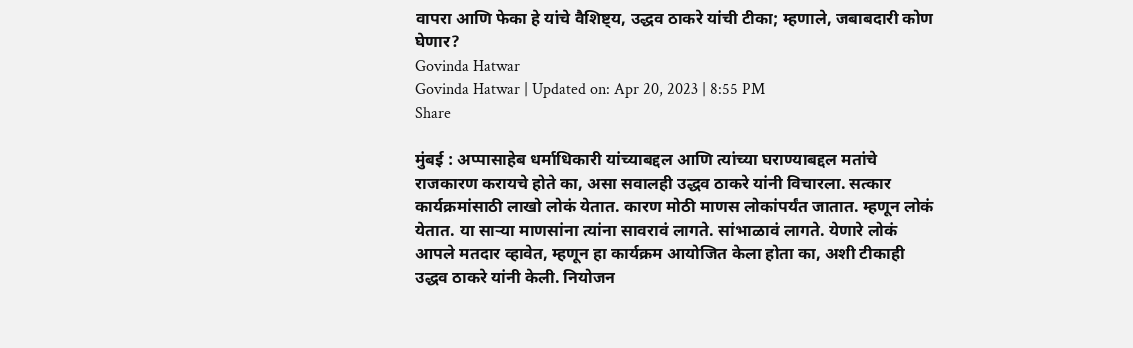वापरा आणि फेका हे यांचे वैशिष्ट्य, उद्धव ठाकरे यांची टीका; म्हणाले, जबाबदारी कोण घेणार?
Govinda Hatwar
Govinda Hatwar | Updated on: Apr 20, 2023 | 8:55 PM
Share

मुंबई : अप्पासाहेब धर्माधिकारी यांच्याबद्दल आणि त्यांच्या घराण्याबद्दल मतांचे राजकारण करायचे होते का, असा सवालही उद्धव ठाकरे यांनी विचारला. सत्कार कार्यक्रमांसाठी लाखो लोकं येतात. कारण मोठी माणस लोकांपर्यंत जातात. म्हणून लोकं येतात. या साऱ्या माणसांना त्यांना सावरावं लागते. सांभाळावं लागते. येणारे लोकं आपले मतदार व्हावेत, म्हणून हा कार्यक्रम आयोजित केला होता का, अशी टीकाही उद्धव ठाकरे यांनी केली. नियोजन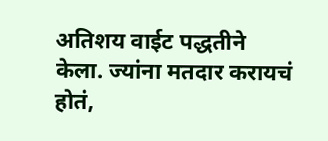अतिशय वाईट पद्धतीने केला. ज्यांना मतदार करायचं होतं,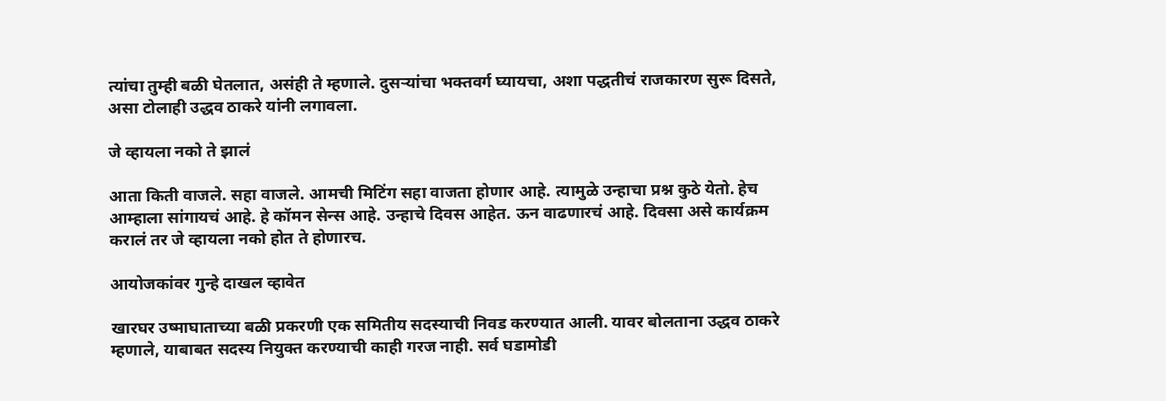त्यांचा तुम्ही बळी घेतलात, असंही ते म्हणाले. दुसऱ्यांचा भक्तवर्ग घ्यायचा, अशा पद्धतीचं राजकारण सुरू दिसते, असा टोलाही उद्धव ठाकरे यांनी लगावला.

जे व्हायला नको ते झालं

आता किती वाजले. सहा वाजले. आमची मिटिंग सहा वाजता होणार आहे. त्यामुळे उन्हाचा प्रश्न कुठे येतो. हेच आम्हाला सांगायचं आहे. हे कॉमन सेन्स आहे. उन्हाचे दिवस आहेत. ऊन वाढणारचं आहे. दिवसा असे कार्यक्रम करालं तर जे व्हायला नको होत ते होणारच.

आयोजकांवर गुन्हे दाखल व्हावेत

खारघर उष्माघाताच्या बळी प्रकरणी एक समितीय सदस्याची निवड करण्यात आली. यावर बोलताना उद्धव ठाकरे म्हणाले, याबाबत सदस्य नियुक्त करण्याची काही गरज नाही. सर्व घडामोडी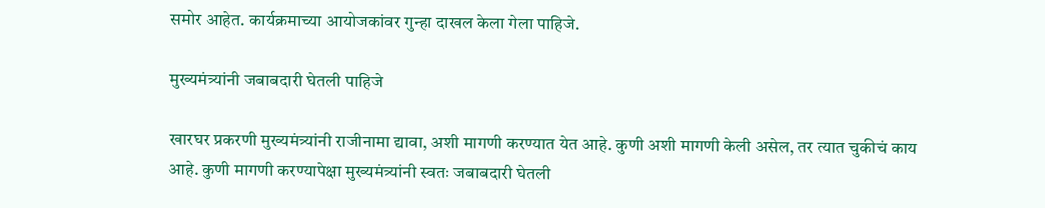समोर आहेत. कार्यक्रमाच्या आयोजकांवर गुन्हा दाखल केला गेला पाहिजे.

मुख्यमंत्र्यांनी जबाबदारी घेतली पाहिजे

खारघर प्रकरणी मुख्यमंत्र्यांनी राजीनामा द्यावा, अशी मागणी करण्यात येत आहे. कुणी अशी मागणी केली असेल, तर त्यात चुकीचं काय आहे. कुणी मागणी करण्यापेक्षा मुख्यमंत्र्यांनी स्वतः जबाबदारी घेतली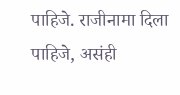पाहिजे. राजीनामा दिला पाहिजे, असंही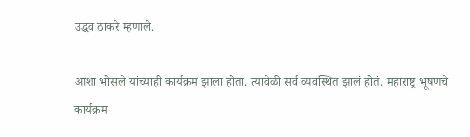उद्धव ठाकरे म्हणाले.

आशा भोसले यांच्याही कार्यक्रम झाला होता. त्यावेळी सर्व व्यवस्थित झालं होतं. महाराष्ट्र भूषणचे कार्यक्रम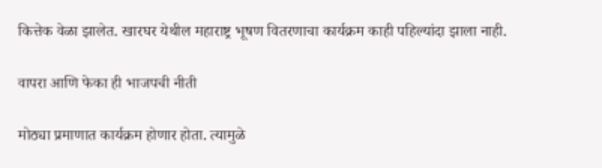कित्तेक वेळा झालेत. खारघर येथील महाराष्ट्र भूषण वितरणाचा कार्यक्रम काही पहिल्यांदा झाला नाही.

वापरा आणि फेका ही भाजपची नीती

मोठ्या प्रमाणात कार्यक्रम होणार होता. त्यामुळे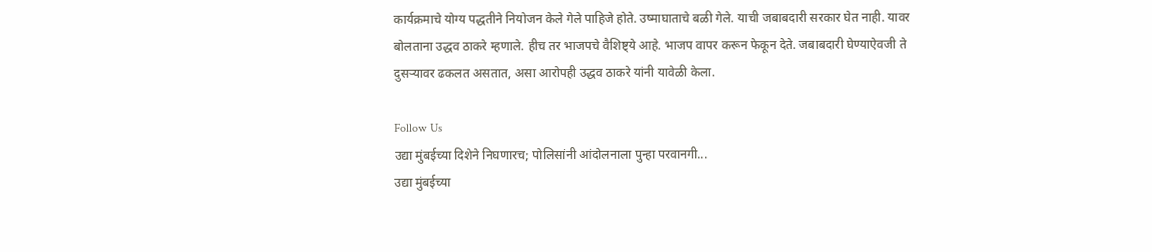कार्यक्रमाचे योग्य पद्धतीने नियोजन केले गेले पाहिजे होते. उष्माघाताचे बळी गेले. याची जबाबदारी सरकार घेत नाही. यावर बोलताना उद्धव ठाकरे म्हणाले. हीच तर भाजपचे वैशिष्ट्ये आहे. भाजप वापर करून फेकून देते. जबाबदारी घेण्याऐवजी ते दुसऱ्यावर ढकलत असतात, असा आरोपही उद्धव ठाकरे यांनी यावेळी केला.

Follow Us
उद्या मुंबईच्या दिशेने निघणारच; पोलिसांनी आंदोलनाला पुन्हा परवानगी...
उद्या मुंबईच्या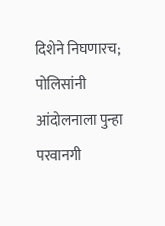दिशेने निघणारच; पोलिसांनी आंदोलनाला पुन्हा परवानगी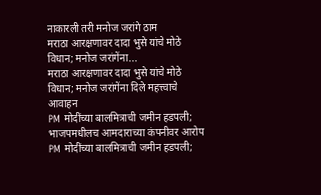नाकारली तरी मनोज जरांगे ठाम
मराठा आरक्षणावर दादा भुसे यांचे मोठे विधान; मनोज जरांगेंना...
मराठा आरक्षणावर दादा भुसे यांचे मोठे विधान; मनोज जरांगेंना दिले महत्त्वाचे आवाहन
PM मोदींच्या बालमित्राची जमीन हडपली; भाजपमधीलच आमदाराच्या कंपनीवर आरोप
PM मोदींच्या बालमित्राची जमीन हडपली;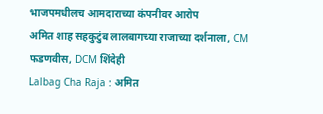भाजपमधीलच आमदाराच्या कंपनीवर आरोप
अमित शाह सहकुटुंब लालबागच्या राजाच्या दर्शनाला, CM फडणवीस, DCM शिंदेही
Lalbag Cha Raja : अमित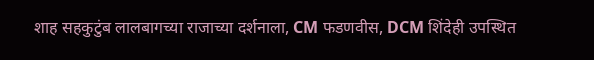शाह सहकुटुंब लालबागच्या राजाच्या दर्शनाला, CM फडणवीस, DCM शिंदेही उपस्थित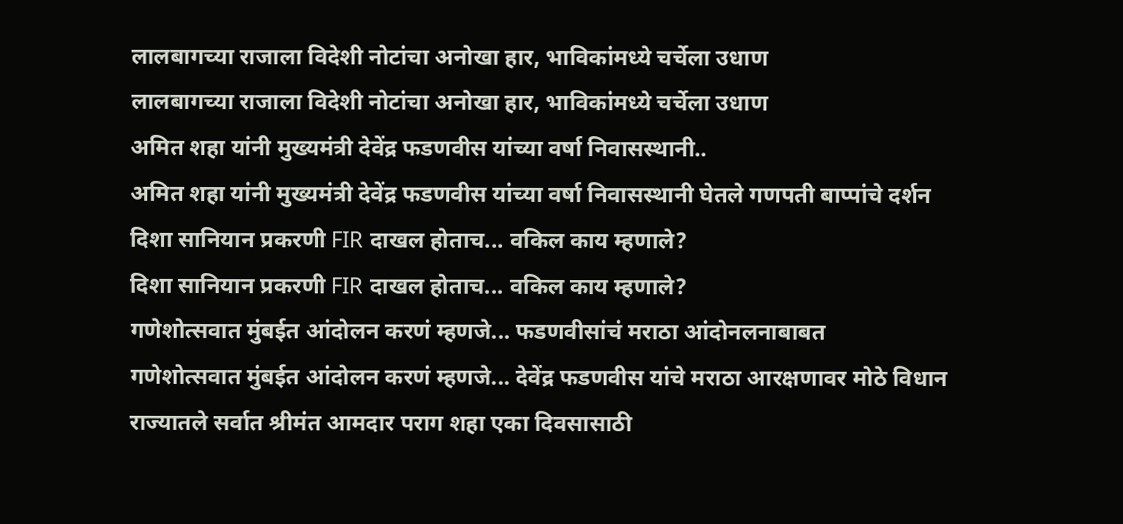लालबागच्या राजाला विदेशी नोटांचा अनोखा हार, भाविकांमध्ये चर्चेला उधाण
लालबागच्या राजाला विदेशी नोटांचा अनोखा हार, भाविकांमध्ये चर्चेला उधाण
अमित शहा यांनी मुख्यमंत्री देवेंद्र फडणवीस यांच्या वर्षा निवासस्थानी..
अमित शहा यांनी मुख्यमंत्री देवेंद्र फडणवीस यांच्या वर्षा निवासस्थानी घेतले गणपती बाप्पांचे दर्शन
दिशा सानियान प्रकरणी FIR दाखल होताच... वकिल काय म्हणाले?
दिशा सानियान प्रकरणी FIR दाखल होताच... वकिल काय म्हणाले?
गणेशोत्सवात मुंबईत आंदोलन करणं म्हणजे... फडणवीसांचं मराठा आंदोनलनाबाबत
गणेशोत्सवात मुंबईत आंदोलन करणं म्हणजे... देवेंद्र फडणवीस यांचे मराठा आरक्षणावर मोठे विधान
राज्यातले सर्वात श्रीमंत आमदार पराग शहा एका दिवसासाठी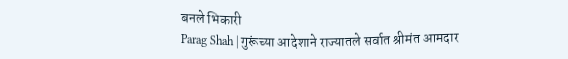बनले भिकारी
Parag Shah | गुरूंच्या आदेशाने राज्यातले सर्वात श्रीमंत आमदार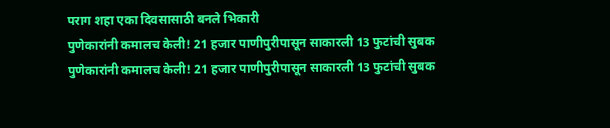पराग शहा एका दिवसासाठी बनले भिकारी
पुणेकारांनी कमालच केली! 21 हजार पाणीपुरीपासून साकारली 13 फुटांची सुबक
पुणेकारांनी कमालच केली! 21 हजार पाणीपुरीपासून साकारली 13 फुटांची सुबक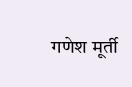गणेश मूर्ती